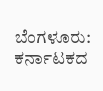ಬೆಂಗಳೂರು: ಕರ್ನಾಟಕದ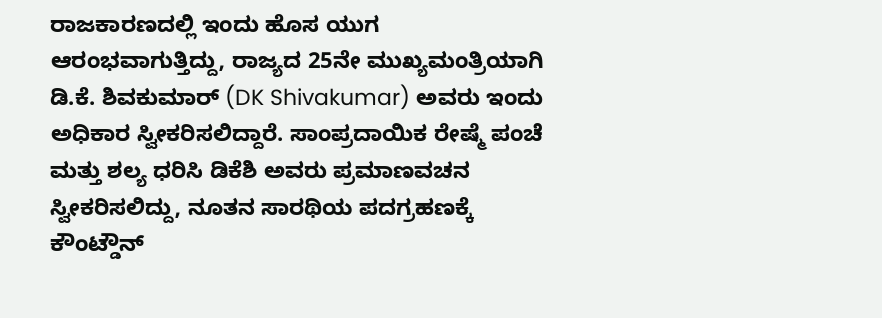ರಾಜಕಾರಣದಲ್ಲಿ ಇಂದು ಹೊಸ ಯುಗ ಆರಂಭವಾಗುತ್ತಿದ್ದು, ರಾಜ್ಯದ 25ನೇ ಮುಖ್ಯಮಂತ್ರಿಯಾಗಿ ಡಿ.ಕೆ. ಶಿವಕುಮಾರ್ (DK Shivakumar) ಅವರು ಇಂದು ಅಧಿಕಾರ ಸ್ವೀಕರಿಸಲಿದ್ದಾರೆ. ಸಾಂಪ್ರದಾಯಿಕ ರೇಷ್ಮೆ ಪಂಚೆ ಮತ್ತು ಶಲ್ಯ ಧರಿಸಿ ಡಿಕೆಶಿ ಅವರು ಪ್ರಮಾಣವಚನ ಸ್ವೀಕರಿಸಲಿದ್ದು, ನೂತನ ಸಾರಥಿಯ ಪದಗ್ರಹಣಕ್ಕೆ ಕೌಂಟ್ಡೌನ್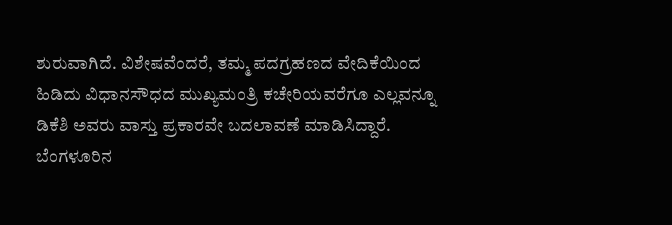ಶುರುವಾಗಿದೆ. ವಿಶೇಷವೆಂದರೆ, ತಮ್ಮ ಪದಗ್ರಹಣದ ವೇದಿಕೆಯಿಂದ ಹಿಡಿದು ವಿಧಾನಸೌಧದ ಮುಖ್ಯಮಂತ್ರಿ ಕಚೇರಿಯವರೆಗೂ ಎಲ್ಲವನ್ನೂ ಡಿಕೆಶಿ ಅವರು ವಾಸ್ತು ಪ್ರಕಾರವೇ ಬದಲಾವಣೆ ಮಾಡಿಸಿದ್ದಾರೆ.
ಬೆಂಗಳೂರಿನ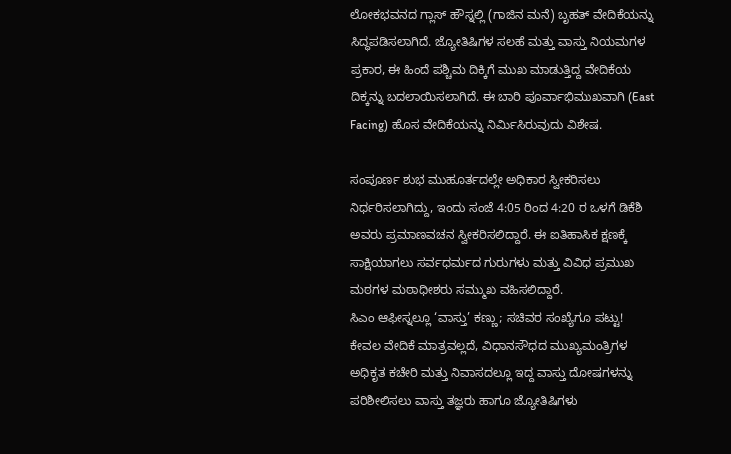ಲೋಕಭವನದ ಗ್ಲಾಸ್ ಹೌಸ್ನಲ್ಲಿ (ಗಾಜಿನ ಮನೆ) ಬೃಹತ್ ವೇದಿಕೆಯನ್ನು ಸಿದ್ಧಪಡಿಸಲಾಗಿದೆ. ಜ್ಯೋತಿಷಿಗಳ ಸಲಹೆ ಮತ್ತು ವಾಸ್ತು ನಿಯಮಗಳ ಪ್ರಕಾರ, ಈ ಹಿಂದೆ ಪಶ್ಚಿಮ ದಿಕ್ಕಿಗೆ ಮುಖ ಮಾಡುತ್ತಿದ್ದ ವೇದಿಕೆಯ ದಿಕ್ಕನ್ನು ಬದಲಾಯಿಸಲಾಗಿದೆ. ಈ ಬಾರಿ ಪೂರ್ವಾಭಿಮುಖವಾಗಿ (East Facing) ಹೊಸ ವೇದಿಕೆಯನ್ನು ನಿರ್ಮಿಸಿರುವುದು ವಿಶೇಷ.

ಸಂಪೂರ್ಣ ಶುಭ ಮುಹೂರ್ತದಲ್ಲೇ ಅಧಿಕಾರ ಸ್ವೀಕರಿಸಲು ನಿರ್ಧರಿಸಲಾಗಿದ್ದು, ಇಂದು ಸಂಜೆ 4:05 ರಿಂದ 4:20 ರ ಒಳಗೆ ಡಿಕೆಶಿ ಅವರು ಪ್ರಮಾಣವಚನ ಸ್ವೀಕರಿಸಲಿದ್ದಾರೆ. ಈ ಐತಿಹಾಸಿಕ ಕ್ಷಣಕ್ಕೆ ಸಾಕ್ಷಿಯಾಗಲು ಸರ್ವಧರ್ಮದ ಗುರುಗಳು ಮತ್ತು ವಿವಿಧ ಪ್ರಮುಖ ಮಠಗಳ ಮಠಾಧೀಶರು ಸಮ್ಮುಖ ವಹಿಸಲಿದ್ದಾರೆ.
ಸಿಎಂ ಆಫೀಸ್ನಲ್ಲೂ ‘ವಾಸ್ತು’ ಕಣ್ಣು; ಸಚಿವರ ಸಂಖ್ಯೆಗೂ ಪಟ್ಟು!
ಕೇವಲ ವೇದಿಕೆ ಮಾತ್ರವಲ್ಲದೆ, ವಿಧಾನಸೌಧದ ಮುಖ್ಯಮಂತ್ರಿಗಳ ಅಧಿಕೃತ ಕಚೇರಿ ಮತ್ತು ನಿವಾಸದಲ್ಲೂ ಇದ್ದ ವಾಸ್ತು ದೋಷಗಳನ್ನು ಪರಿಶೀಲಿಸಲು ವಾಸ್ತು ತಜ್ಞರು ಹಾಗೂ ಜ್ಯೋತಿಷಿಗಳು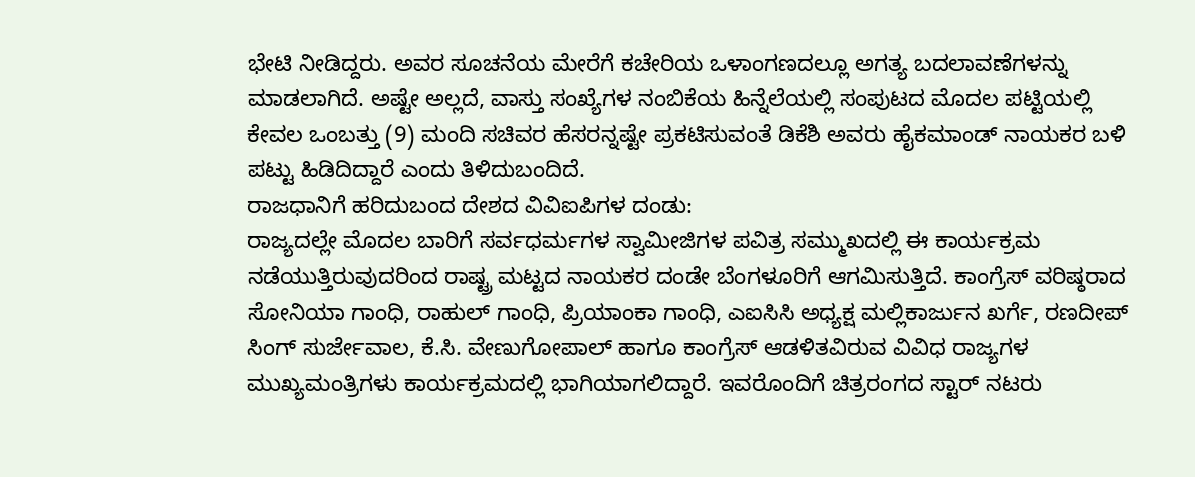ಭೇಟಿ ನೀಡಿದ್ದರು. ಅವರ ಸೂಚನೆಯ ಮೇರೆಗೆ ಕಚೇರಿಯ ಒಳಾಂಗಣದಲ್ಲೂ ಅಗತ್ಯ ಬದಲಾವಣೆಗಳನ್ನು ಮಾಡಲಾಗಿದೆ. ಅಷ್ಟೇ ಅಲ್ಲದೆ, ವಾಸ್ತು ಸಂಖ್ಯೆಗಳ ನಂಬಿಕೆಯ ಹಿನ್ನೆಲೆಯಲ್ಲಿ ಸಂಪುಟದ ಮೊದಲ ಪಟ್ಟಿಯಲ್ಲಿ ಕೇವಲ ಒಂಬತ್ತು (9) ಮಂದಿ ಸಚಿವರ ಹೆಸರನ್ನಷ್ಟೇ ಪ್ರಕಟಿಸುವಂತೆ ಡಿಕೆಶಿ ಅವರು ಹೈಕಮಾಂಡ್ ನಾಯಕರ ಬಳಿ ಪಟ್ಟು ಹಿಡಿದಿದ್ದಾರೆ ಎಂದು ತಿಳಿದುಬಂದಿದೆ.
ರಾಜಧಾನಿಗೆ ಹರಿದುಬಂದ ದೇಶದ ವಿವಿಐಪಿಗಳ ದಂಡು:
ರಾಜ್ಯದಲ್ಲೇ ಮೊದಲ ಬಾರಿಗೆ ಸರ್ವಧರ್ಮಗಳ ಸ್ವಾಮೀಜಿಗಳ ಪವಿತ್ರ ಸಮ್ಮುಖದಲ್ಲಿ ಈ ಕಾರ್ಯಕ್ರಮ ನಡೆಯುತ್ತಿರುವುದರಿಂದ ರಾಷ್ಟ್ರ ಮಟ್ಟದ ನಾಯಕರ ದಂಡೇ ಬೆಂಗಳೂರಿಗೆ ಆಗಮಿಸುತ್ತಿದೆ. ಕಾಂಗ್ರೆಸ್ ವರಿಷ್ಠರಾದ ಸೋನಿಯಾ ಗಾಂಧಿ, ರಾಹುಲ್ ಗಾಂಧಿ, ಪ್ರಿಯಾಂಕಾ ಗಾಂಧಿ, ಎಐಸಿಸಿ ಅಧ್ಯಕ್ಷ ಮಲ್ಲಿಕಾರ್ಜುನ ಖರ್ಗೆ, ರಣದೀಪ್ ಸಿಂಗ್ ಸುರ್ಜೇವಾಲ, ಕೆ.ಸಿ. ವೇಣುಗೋಪಾಲ್ ಹಾಗೂ ಕಾಂಗ್ರೆಸ್ ಆಡಳಿತವಿರುವ ವಿವಿಧ ರಾಜ್ಯಗಳ ಮುಖ್ಯಮಂತ್ರಿಗಳು ಕಾರ್ಯಕ್ರಮದಲ್ಲಿ ಭಾಗಿಯಾಗಲಿದ್ದಾರೆ. ಇವರೊಂದಿಗೆ ಚಿತ್ರರಂಗದ ಸ್ಟಾರ್ ನಟರು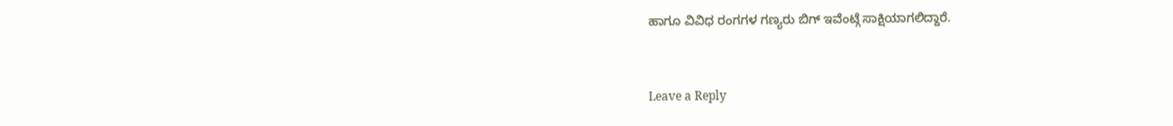ಹಾಗೂ ವಿವಿಧ ರಂಗಗಳ ಗಣ್ಯರು ಬಿಗ್ ಇವೆಂಟ್ಗೆ ಸಾಕ್ಷಿಯಾಗಲಿದ್ದಾರೆ.


Leave a Reply